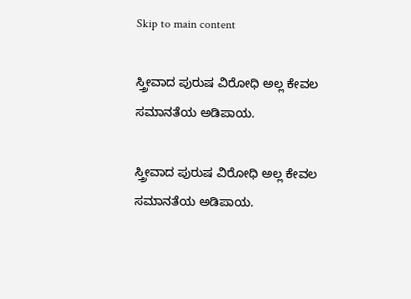Skip to main content

ಸ್ತ್ರೀವಾದ ಪುರುಷ ವಿರೋಧಿ ಅಲ್ಲ ಕೇವಲ ಸಮಾನತೆಯ ಅಡಿಪಾಯ.

ಸ್ತ್ರೀವಾದ ಪುರುಷ ವಿರೋಧಿ ಅಲ್ಲ ಕೇವಲ ಸಮಾನತೆಯ ಅಡಿಪಾಯ.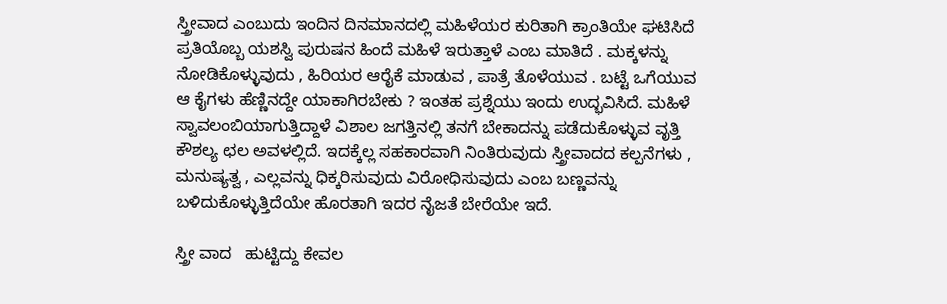ಸ್ತ್ರೀವಾದ ಎಂಬುದು ಇಂದಿನ ದಿನಮಾನದಲ್ಲಿ ಮಹಿಳೆಯರ ಕುರಿತಾಗಿ ಕ್ರಾಂತಿಯೇ ಘಟಿಸಿದೆ ಪ್ರತಿಯೊಬ್ಬ ಯಶಸ್ವಿ ಪುರುಷನ ಹಿಂದೆ ಮಹಿಳೆ ಇರುತ್ತಾಳೆ ಎಂಬ ಮಾತಿದೆ . ಮಕ್ಕಳನ್ನು ನೋಡಿಕೊಳ್ಳುವುದು , ಹಿರಿಯರ ಆರೈಕೆ ಮಾಡುವ , ಪಾತ್ರೆ ತೊಳೆಯುವ . ಬಟ್ಟೆ ಒಗೆಯುವ ಆ ಕೈಗಳು ಹೆಣ್ಣಿನದ್ದೇ ಯಾಕಾಗಿರಬೇಕು ? ಇಂತಹ ಪ್ರಶ್ನೆಯು ಇಂದು ಉದ್ಭವಿಸಿದೆ. ಮಹಿಳೆ ಸ್ವಾವಲಂಬಿಯಾಗುತ್ತಿದ್ದಾಳೆ ವಿಶಾಲ ಜಗತ್ತಿನಲ್ಲಿ ತನಗೆ ಬೇಕಾದನ್ನು ಪಡೆದುಕೊಳ್ಳುವ ವೃತ್ತಿ ಕೌಶಲ್ಯ ಛಲ ಅವಳಲ್ಲಿದೆ. ಇದಕ್ಕೆಲ್ಲ ಸಹಕಾರವಾಗಿ ನಿಂತಿರುವುದು ಸ್ತ್ರೀವಾದದ ಕಲ್ಪನೆಗಳು , ಮನುಷ್ಯತ್ವ , ಎಲ್ಲವನ್ನು ಧಿಕ್ಕರಿಸುವುದು ವಿರೋಧಿಸುವುದು ಎಂಬ ಬಣ್ಣವನ್ನು ಬಳಿದುಕೊಳ್ಳುತ್ತಿದೆಯೇ ಹೊರತಾಗಿ ಇದರ ನೈಜತೆ ಬೇರೆಯೇ ಇದೆ.

ಸ್ತ್ರೀ ವಾದ   ಹುಟ್ಟಿದ್ದು ಕೇವಲ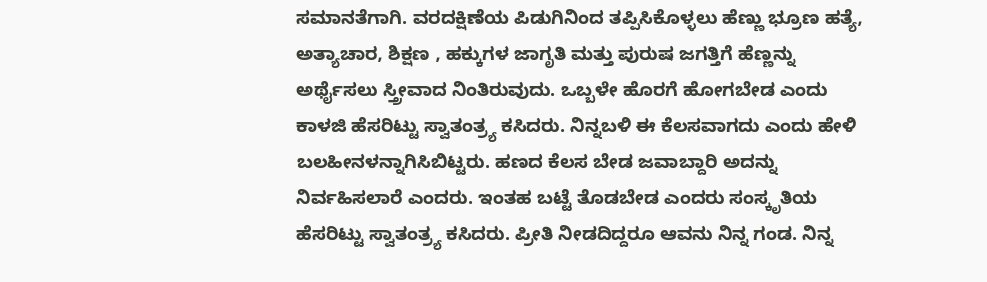ಸಮಾನತೆಗಾಗಿ. ವರದಕ್ಷಿಣೆಯ ಪಿಡುಗಿನಿಂದ ತಪ್ಪಿಸಿಕೊಳ್ಳಲು ಹೆಣ್ಣು ಭ್ರೂಣ ಹತ್ಯೆ,  ಅತ್ಯಾಚಾರ, ಶಿಕ್ಷಣ , ಹಕ್ಕುಗಳ ಜಾಗೃತಿ ಮತ್ತು ಪುರುಷ ಜಗತ್ತಿಗೆ ಹೆಣ್ಣನ್ನು ಅರ್ಥೈಸಲು ಸ್ತ್ರೀವಾದ ನಿಂತಿರುವುದು. ಒಬ್ಬಳೇ ಹೊರಗೆ ಹೋಗಬೇಡ ಎಂದು ಕಾಳಜಿ ಹೆಸರಿಟ್ಟು ಸ್ವಾತಂತ್ರ್ಯ ಕಸಿದರು. ನಿನ್ನಬಳಿ ಈ ಕೆಲಸವಾಗದು ಎಂದು ಹೇಳಿ ಬಲಹೀನಳನ್ನಾಗಿಸಿಬಿಟ್ಟರು. ಹಣದ ಕೆಲಸ ಬೇಡ ಜವಾಬ್ದಾರಿ ಅದನ್ನು ನಿರ್ವಹಿಸಲಾರೆ ಎಂದರು. ಇಂತಹ ಬಟ್ಟೆ ತೊಡಬೇಡ ಎಂದರು ಸಂಸ್ಕೃತಿಯ ಹೆಸರಿಟ್ಟು ಸ್ವಾತಂತ್ರ್ಯ ಕಸಿದರು. ಪ್ರೀತಿ ನೀಡದಿದ್ದರೂ ಆವನು ನಿನ್ನ ಗಂಡ. ನಿನ್ನ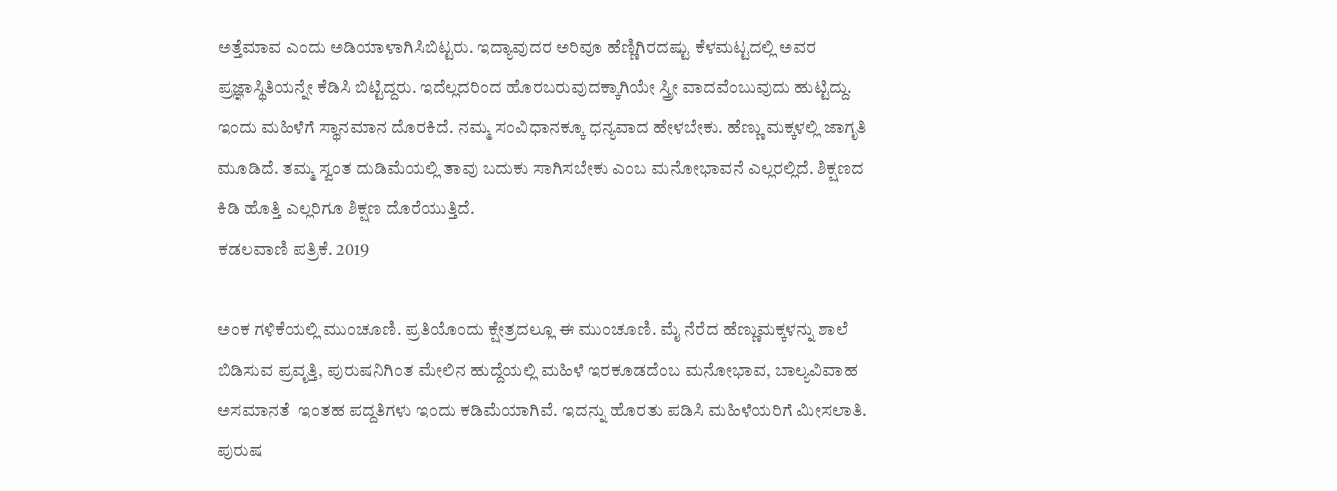ಅತ್ತೆಮಾವ ಎಂದು ಅಡಿಯಾಳಾಗಿಸಿಬಿಟ್ಟರು. ಇದ್ಯಾವುದರ ಅರಿವೂ ಹೆಣ್ಣಿಗಿರದಷ್ಟು ಕೆಳಮಟ್ಟದಲ್ಲಿ ಅವರ ಪ್ರಜ್ಞಾಸ್ಥಿತಿಯನ್ನೇ ಕೆಡಿಸಿ ಬಿಟ್ಟಿದ್ದರು. ಇದೆಲ್ಲದರಿಂದ ಹೊರಬರುವುದಕ್ಕಾಗಿಯೇ ಸ್ತ್ರೀ ವಾದವೆಂಬುವುದು ಹುಟ್ಟಿದ್ದು. ಇಂದು ಮಹಿಳೆಗೆ ಸ್ಥಾನಮಾನ ದೊರಕಿದೆ. ನಮ್ಮ ಸಂವಿಧಾನಕ್ಕೂ ಧನ್ಯವಾದ ಹೇಳಬೇಕು. ಹೆಣ್ಣು ಮಕ್ಕಳಲ್ಲಿ ಜಾಗೃತಿ ಮೂಡಿದೆ. ತಮ್ಮ ಸ್ವಂತ ದುಡಿಮೆಯಲ್ಲಿ ತಾವು ಬದುಕು ಸಾಗಿಸಬೇಕು ಎಂಬ ಮನೋಭಾವನೆ ಎಲ್ಲರಲ್ಲಿದೆ. ಶಿಕ್ಷಣದ ಕಿಡಿ ಹೊತ್ತಿ ಎಲ್ಲರಿಗೂ ಶಿಕ್ಷಣ ದೊರೆಯುತ್ತಿದೆ.
ಕಡಲವಾಣಿ ಪತ್ರಿಕೆ. 2019

ಅಂಕ ಗಳಿಕೆಯಲ್ಲಿ ಮುಂಚೂಣಿ. ಪ್ರತಿಯೊಂದು ಕ್ಷೇತ್ರದಲ್ಲೂ ಈ ಮುಂಚೂಣಿ. ಮೈ ನೆರೆದ ಹೆಣ್ಣುಮಕ್ಕಳನ್ನು ಶಾಲೆ ಬಿಡಿಸುವ ಪ್ರವೃತ್ತಿ, ಪುರುಷನಿಗಿಂತ ಮೇಲಿನ ಹುದ್ದೆಯಲ್ಲಿ ಮಹಿಳೆ ಇರಕೂಡದೆಂಬ ಮನೋಭಾವ, ಬಾಲ್ಯವಿವಾಹ ಅಸಮಾನತೆ  ಇಂತಹ ಪದ್ದತಿಗಳು ಇಂದು ಕಡಿಮೆಯಾಗಿವೆ. ಇದನ್ನು ಹೊರತು ಪಡಿಸಿ ಮಹಿಳೆಯರಿಗೆ ಮೀಸಲಾತಿ. ಪುರುಷ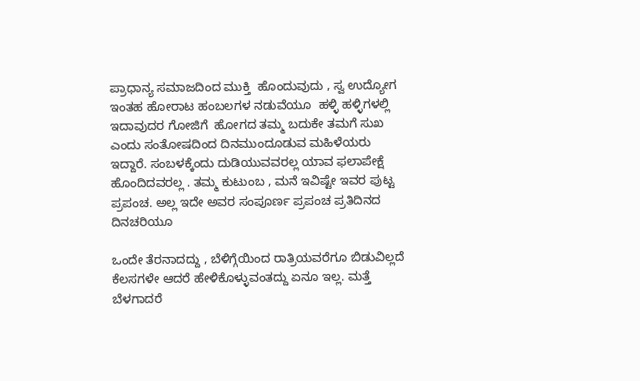ಪ್ರಾಧಾನ್ಯ ಸಮಾಜದಿಂದ ಮುಕ್ತಿ  ಹೊಂದುವುದು , ಸ್ವ ಉದ್ಯೋಗ ಇಂತಹ ಹೋರಾಟ ಹಂಬಲಗಳ ನಡುವೆಯೂ  ಹಳ್ಳಿ ಹಳ್ಳಿಗಳಲ್ಲಿ ಇದಾವುದರ ಗೋಜಿಗೆ  ಹೋಗದ ತಮ್ಮ ಬದುಕೇ ತಮಗೆ ಸುಖ ಎಂದು ಸಂತೋಷದಿಂದ ದಿನಮುಂದೂಡುವ ಮಹಿಳೆಯರು ಇದ್ದಾರೆ. ಸಂಬಳಕ್ಕೆಂದು ದುಡಿಯುವವರಲ್ಲ ಯಾವ ಫಲಾಪೇಕ್ಷೆ ಹೊಂದಿದವರಲ್ಲ . ತಮ್ಮ ಕುಟುಂಬ , ಮನೆ ಇವಿಷ್ಟೇ ಇವರ ಪುಟ್ಟ ಪ್ರಪಂಚ. ಅಲ್ಲ ಇದೇ ಅವರ ಸಂಪೂರ್ಣ ಪ್ರಪಂಚ ಪ್ರತಿದಿನದ ದಿನಚರಿಯೂ

ಒಂದೇ ತೆರನಾದದ್ದು , ಬೆಳಿಗ್ಗೆಯಿಂದ ರಾತ್ರಿಯವರೆಗೂ ಬಿಡುವಿಲ್ಲದೆ ಕೆಲಸಗಳೇ ಆದರೆ ಹೇಳಿಕೊಳ್ಳುವಂತದ್ದು ಏನೂ ಇಲ್ಲ. ಮತ್ತೆ ಬೆಳಗಾದರೆ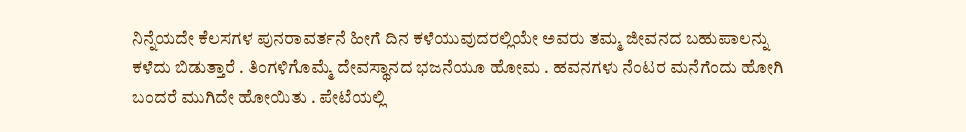ನಿನ್ನೆಯದೇ ಕೆಲಸಗಳ ಪುನರಾವರ್ತನೆ ಹೀಗೆ ದಿನ ಕಳೆಯುವುದರಲ್ಲಿಯೇ ಅವರು ತಮ್ಮ ಜೀವನದ ಬಹುಪಾಲನ್ನು ಕಳೆದು ಬಿಡುತ್ತಾರೆ . ತಿಂಗಳಿಗೊಮ್ಮೆ ದೇವಸ್ಥಾನದ ಭಜನೆಯೂ ಹೋಮ . ಹವನಗಳು ನೆಂಟರ ಮನೆಗೆಂದು ಹೋಗಿ ಬಂದರೆ ಮುಗಿದೇ ಹೋಯಿತು . ಪೇಟೆಯಲ್ಲಿ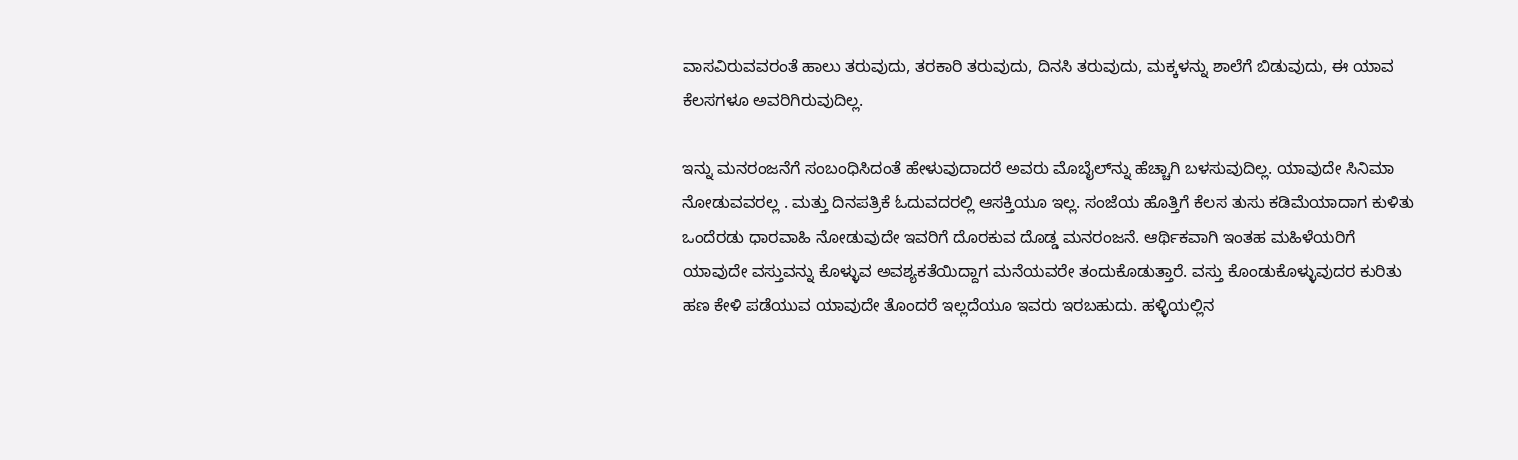ವಾಸವಿರುವವರಂತೆ ಹಾಲು ತರುವುದು, ತರಕಾರಿ ತರುವುದು, ದಿನಸಿ ತರುವುದು, ಮಕ್ಕಳನ್ನು ಶಾಲೆಗೆ ಬಿಡುವುದು, ಈ ಯಾವ ಕೆಲಸಗಳೂ ಅವರಿಗಿರುವುದಿಲ್ಲ.

ಇನ್ನು ಮನರಂಜನೆಗೆ ಸಂಬಂಧಿಸಿದಂತೆ ಹೇಳುವುದಾದರೆ ಅವರು ಮೊಬೈಲ್‌ನ್ನು ಹೆಚ್ಚಾಗಿ ಬಳಸುವುದಿಲ್ಲ. ಯಾವುದೇ ಸಿನಿಮಾ ನೋಡುವವರಲ್ಲ . ಮತ್ತು ದಿನಪತ್ರಿಕೆ ಓದುವದರಲ್ಲಿ ಆಸಕ್ತಿಯೂ ಇಲ್ಲ. ಸಂಜೆಯ ಹೊತ್ತಿಗೆ ಕೆಲಸ ತುಸು ಕಡಿಮೆಯಾದಾಗ ಕುಳಿತು ಒಂದೆರಡು ಧಾರವಾಹಿ ನೋಡುವುದೇ ಇವರಿಗೆ ದೊರಕುವ ದೊಡ್ಡ ಮನರಂಜನೆ. ಆರ್ಥಿಕವಾಗಿ ಇಂತಹ ಮಹಿಳೆಯರಿಗೆ ಯಾವುದೇ ವಸ್ತುವನ್ನು ಕೊಳ್ಳುವ ಅವಶ್ಯಕತೆಯಿದ್ದಾಗ ಮನೆಯವರೇ ತಂದುಕೊಡುತ್ತಾರೆ. ವಸ್ತು ಕೊಂಡುಕೊಳ್ಳುವುದರ ಕುರಿತು ಹಣ ಕೇಳಿ ಪಡೆಯುವ ಯಾವುದೇ ತೊಂದರೆ ಇಲ್ಲದೆಯೂ ಇವರು ಇರಬಹುದು. ಹಳ್ಳಿಯಲ್ಲಿನ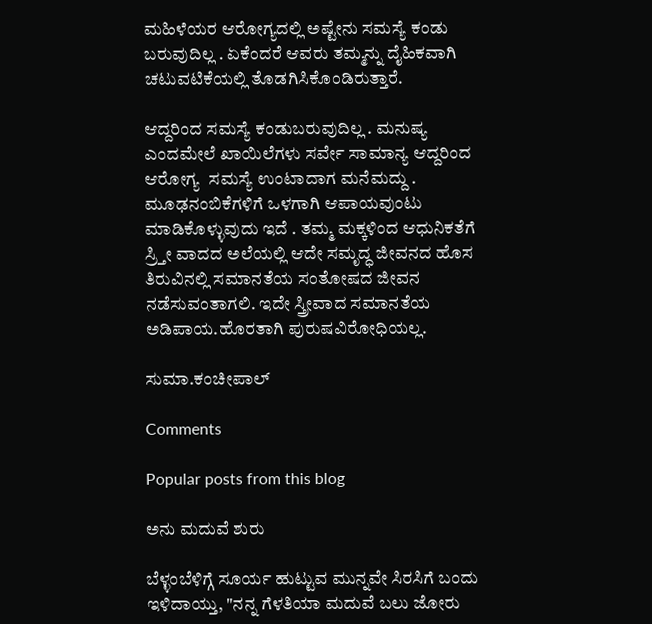ಮಹಿಳೆಯರ ಆರೋಗ್ಯದಲ್ಲಿ ಅಷ್ಟೇನು ಸಮಸ್ಯೆ ಕಂಡು ಬರುವುದಿಲ್ಲ . ಏಕೆಂದರೆ ಆವರು ತಮ್ಮನ್ನು ದೈಹಿಕವಾಗಿ ಚಟುವಟಿಕೆಯಲ್ಲಿ ತೊಡಗಿಸಿಕೊಂಡಿರುತ್ತಾರೆ.

ಆದ್ದರಿಂದ ಸಮಸ್ಯೆ ಕಂಡುಬರುವುದಿಲ್ಲ . ಮನುಷ್ಯ ಎಂದಮೇಲೆ ಖಾಯಿಲೆಗಳು ಸರ್ವೇ ಸಾಮಾನ್ಯ ಆದ್ದರಿಂದ ಆರೋಗ್ಯ  ಸಮಸ್ಯೆ ಉಂಟಾದಾಗ ಮನೆಮದ್ದು . ಮೂಢನಂಬಿಕೆಗಳಿಗೆ ಒಳಗಾಗಿ ಆಪಾಯವುಂಟು ಮಾಡಿಕೊಳ್ಳುವುದು ಇದೆ . ತಮ್ಮ ಮಕ್ಕಳಿಂದ ಆಧುನಿಕತೆಗೆ ಸ್ರ್ತೀ ವಾದದ ಅಲೆಯಲ್ಲಿ ಆದೇ ಸಮೃದ್ಧ ಜೀವನದ ಹೊಸ ತಿರುವಿನಲ್ಲಿ ಸಮಾನತೆಯ ಸಂತೋಷದ ಜೀವನ ನಡೆಸುವಂತಾಗಲಿ. ಇದೇ ಸ್ತ್ರೀವಾದ ಸಮಾನತೆಯ ಅಡಿಪಾಯ.ಹೊರತಾಗಿ ಪುರುಷವಿರೋಧಿಯಲ್ಲ.

ಸುಮಾ.ಕಂಚೀಪಾಲ್

Comments

Popular posts from this blog

ಅನು ಮದುವೆ ಶುರು

ಬೆಳ್ಳಂಬೆಳಿಗ್ಗೆ ಸೂರ್ಯ ಹುಟ್ಟುವ ಮುನ್ನವೇ ಸಿರಸಿಗೆ ಬಂದು ಇಳಿದಾಯ್ತು, "ನನ್ನ ಗೆಳತಿಯಾ ಮದುವೆ ಬಲು ಜೋರು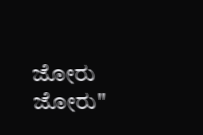ಜೋರು ಜೋರು"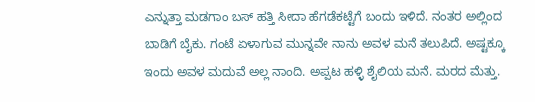ಎನ್ನುತ್ತಾ ಮಡಗಾಂ ಬಸ್ ಹತ್ತಿ ಸೀದಾ ಹೆಗಡೆಕಟ್ಟೆಗೆ ಬಂದು ಇಳಿದೆ. ನಂತರ ಅಲ್ಲಿಂದ ಬಾಡಿಗೆ ಬೈಕು. ಗಂಟೆ ಏಳಾಗುವ ಮುನ್ನವೇ ನಾನು ಅವಳ ಮನೆ ತಲುಪಿದೆ. ಅಷ್ಟಕ್ಕೂ ಇಂದು ಅವಳ ಮದುವೆ ಅಲ್ಲ ನಾಂದಿ. ಅಪ್ಪಟ ಹಳ್ಳಿ ಶೈಲಿಯ ಮನೆ. ಮರದ ಮೆತ್ತು.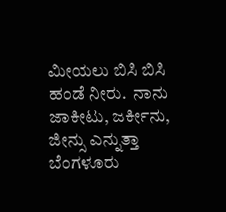ಮೀಯಲು ಬಿಸಿ ಬಿಸಿ ಹಂಡೆ ನೀರು.  ನಾನು ಜಾಕೀಟು, ಜರ್ಕೀನು, ಜೀನ್ಸು ಎನ್ನುತ್ತಾ ಬೆಂಗಳೂರು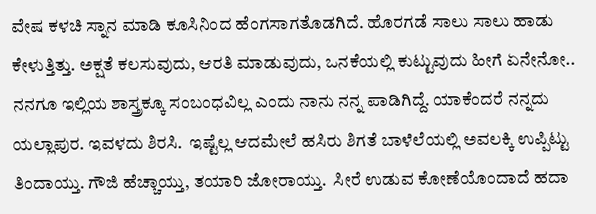ವೇಷ ಕಳಚಿ ಸ್ನಾನ ಮಾಡಿ ಕೂಸಿನಿಂದ ಹೆಂಗಸಾಗತೊಡಗಿದೆ. ಹೊರಗಡೆ ಸಾಲು ಸಾಲು ಹಾಡು ಕೇಳುತ್ತಿತ್ತು. ಅಕ್ಷತೆ ಕಲಸುವುದು, ಆರತಿ ಮಾಡುವುದು, ಒನಕೆಯಲ್ಲಿ ಕುಟ್ಟುವುದು ಹೀಗೆ ಏನೇನೋ.. ನನಗೂ ಇಲ್ಲಿಯ ಶಾಸ್ತ್ರಕ್ಕೂ ಸಂಬಂಧವಿಲ್ಲ ಎಂದು ನಾನು ನನ್ನ ಪಾಡಿಗಿದ್ದೆ. ಯಾಕೆಂದರೆ ನನ್ನದು ಯಲ್ಲಾಪುರ. ಇವಳದು ಶಿರಸಿ.  ಇಷ್ಟೆಲ್ಲ ಆದಮೇಲೆ ಹಸಿರು ಶಿಗತೆ ಬಾಳೆಲೆಯಲ್ಲಿ ಅವಲಕ್ಕಿ ಉಪ್ಪಿಟ್ಟು ತಿಂದಾಯ್ತು. ಗೌಜಿ ಹೆಚ್ಚಾಯ್ತು, ತಯಾರಿ ಜೋರಾಯ್ತು.  ಸೀರೆ ಉಡುವ ಕೋಣೆಯೊಂದಾದೆ ಹದಾ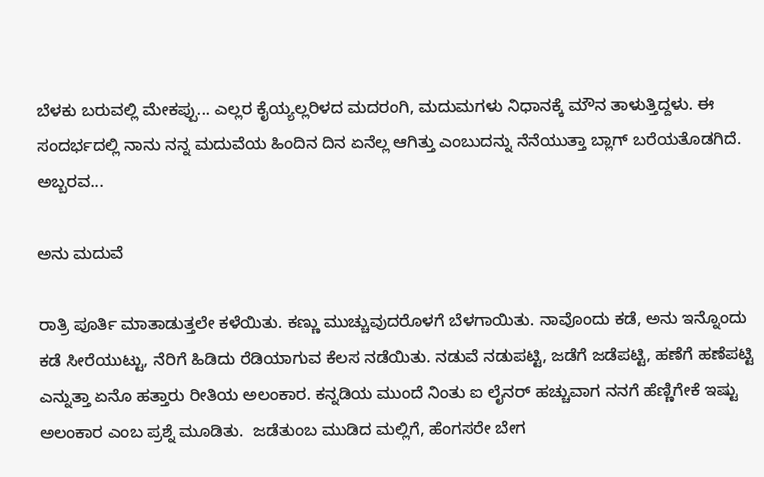ಬೆಳಕು ಬರುವಲ್ಲಿ ಮೇಕಪ್ಪು... ಎಲ್ಲರ ಕೈಯ್ಯಲ್ಲರಿಳದ ಮದರಂಗಿ, ಮದುಮಗಳು ನಿಧಾನಕ್ಕೆ ಮೌನ ತಾಳುತ್ತಿದ್ದಳು. ಈ ಸಂದರ್ಭದಲ್ಲಿ ನಾನು ನನ್ನ ಮದುವೆಯ ಹಿಂದಿನ ದಿನ ಏನೆಲ್ಲ ಆಗಿತ್ತು ಎಂಬುದನ್ನು ನೆನೆಯುತ್ತಾ ಬ್ಲಾಗ್ ಬರೆಯತೊಡಗಿದೆ.  ಅಬ್ಬರವ...

ಅನು ಮದುವೆ

ರಾತ್ರಿ ಪೂರ್ತಿ ಮಾತಾಡುತ್ತಲೇ ಕಳೆಯಿತು. ಕಣ್ಣು ಮುಚ್ಚುವುದರೊಳಗೆ ಬೆಳಗಾಯಿತು. ನಾವೊಂದು ಕಡೆ, ಅನು ಇನ್ನೊಂದು ಕಡೆ ಸೀರೆಯುಟ್ಟು, ನೆರಿಗೆ ಹಿಡಿದು ರೆಡಿಯಾಗುವ ಕೆಲಸ ನಡೆಯಿತು. ನಡುವೆ ನಡುಪಟ್ಟಿ, ಜಡೆಗೆ ಜಡೆಪಟ್ಟಿ, ಹಣೆಗೆ ಹಣೆಪಟ್ಟಿ ಎನ್ನುತ್ತಾ ಏನೊ ಹತ್ತಾರು ರೀತಿಯ ಅಲಂಕಾರ. ಕನ್ನಡಿಯ ಮುಂದೆ ನಿಂತು ಐ ಲೈನರ್ ಹಚ್ಚುವಾಗ ನನಗೆ ಹೆಣ್ಣಿಗೇಕೆ ಇಷ್ಟು ಅಲಂಕಾರ ಎಂಬ ಪ್ರಶ್ನೆ ಮೂಡಿತು.  ಜಡೆತುಂಬ ಮುಡಿದ ಮಲ್ಲಿಗೆ, ಹೆಂಗಸರೇ ಬೇಗ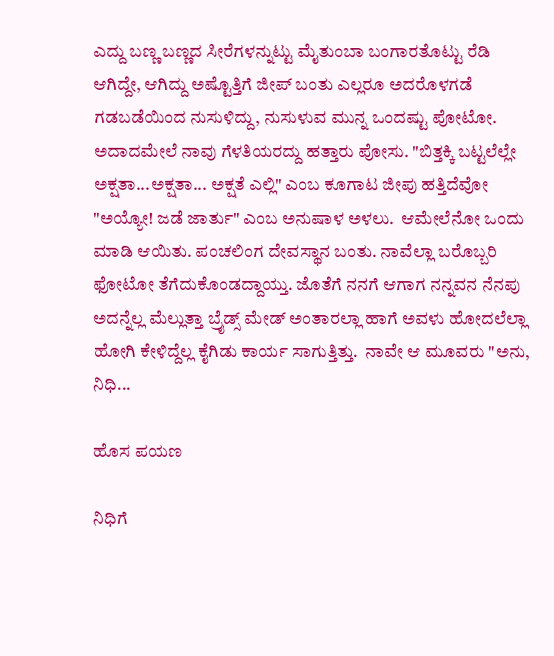ಎದ್ದು ಬಣ್ಣ ಬಣ್ಣದ ಸೀರೆಗಳನ್ನುಟ್ಟು ಮೈತುಂಬಾ ಬಂಗಾರತೊಟ್ಟು ರೆಡಿ ಆಗಿದ್ದೇ, ಆಗಿದ್ದು ಅಷ್ಟೊತ್ತಿಗೆ ಜೀಪ್ ಬಂತು ಎಲ್ಲರೂ ಅದರೊಳಗಡೆ ಗಡಬಡೆಯಿಂದ ನುಸುಳಿದ್ದು, ನುಸುಳುವ ಮುನ್ನ ಒಂದಷ್ಟು ಪೋಟೋ. ಅದಾದಮೇಲೆ ನಾವು ಗೆಳತಿಯರದ್ದು ಹತ್ತಾರು ಪೋಸು. "ಬಿತ್ತಕ್ಕಿ ಬಟ್ಟಲೆಲ್ಲೇ ಅಕ್ಷತಾ...ಅಕ್ಷತಾ... ಅಕ್ಷತೆ ಎಲ್ಲಿ" ಎಂಬ ಕೂಗಾಟ ಜೀಪು ಹತ್ತಿದೆವೋ "ಅಯ್ಯೋ! ಜಡೆ ಜಾರ್ತು" ಎಂಬ ಅನುಷಾಳ ಅಳಲು.  ಆಮೇಲೆನೋ ಒಂದು ಮಾಡಿ ಆಯಿತು. ಪಂಚಲಿಂಗ ದೇವಸ್ಥಾನ ಬಂತು. ನಾವೆಲ್ಲಾ ಬರೊಬ್ಬರಿ ಫೋಟೋ ತೆಗೆದುಕೊಂಡದ್ದಾಯ್ತು. ಜೊತೆಗೆ ನನಗೆ ಆಗಾಗ ನನ್ನವನ ನೆನಪು ಅದನ್ನೆಲ್ಲ ಮೆಲ್ಲುತ್ತಾ ಬ್ರೈಡ್ಸ್ ಮೇಡ್ ಅಂತಾರಲ್ಲಾ ಹಾಗೆ ಅವಳು ಹೋದಲೆಲ್ಲಾ ಹೋಗಿ ಕೇಳಿದ್ದೆಲ್ಲ ಕೈಗಿಡು ಕಾರ್ಯ ಸಾಗುತ್ತಿತ್ತು.  ನಾವೇ ಆ ಮೂವರು "ಅನು, ನಿಧಿ...

ಹೊಸ ಪಯಣ

ನಿಧಿಗೆ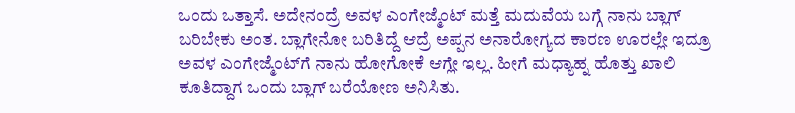ಒಂದು ಒತ್ತಾಸೆ. ಅದೇನಂದ್ರೆ ಅವಳ ಎಂಗೇಜ್ಮೆಂಟ್‌ ಮತ್ತೆ ಮದುವೆಯ ಬಗ್ಗೆ ನಾನು ಬ್ಲಾಗ್‌ ಬರಿಬೇಕು ಅಂತ. ಬ್ಲಾಗೇನೋ ಬರಿತಿದ್ದೆ ಆದ್ರೆ ಅಪ್ಪನ ಅನಾರೋಗ್ಯದ ಕಾರಣ ಊರಲ್ಲೇ ಇದ್ರೂ ಅವಳ ಎಂಗೇಜ್ಮೆಂಟ್‌ಗೆ ನಾನು ಹೋಗೋಕೆ ಆಗ್ಲೇ ಇಲ್ಲ. ಹೀಗೆ ಮಧ್ಯಾಹ್ನ ಹೊತ್ತು ಖಾಲಿ ಕೂತಿದ್ದಾಗ ಒಂದು ಬ್ಲಾಗ್‌ ಬರೆಯೋಣ ಅನಿಸಿತು.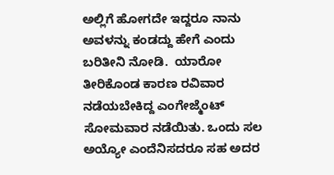ಅಲ್ಲಿಗೆ ಹೋಗದೇ ಇದ್ದರೂ ನಾನು ಅವಳನ್ನು ಕಂಡದ್ದು ಹೇಗೆ ಎಂದು ಬರಿತೀನಿ ನೋಡಿ.  ಯಾರೋ ತೀರಿಕೊಂಡ ಕಾರಣ ರವಿವಾರ ನಡೆಯಬೇಕಿದ್ದ ಎಂಗೇಜ್ಮೆಂಟ್‌ ಸೋಮವಾರ ನಡೆಯಿತು. ಒಂದು ಸಲ ಅಯ್ಯೋ ಎಂದೆನಿಸದರೂ ಸಹ ಅದರ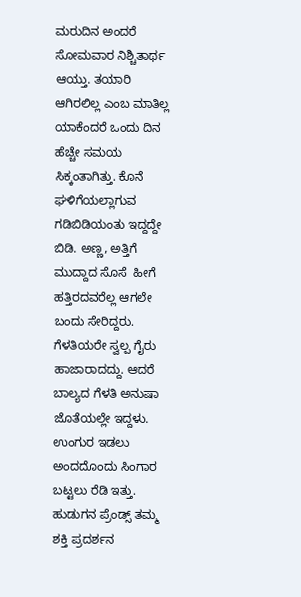ಮರುದಿನ ಅಂದರೆ ಸೋಮವಾರ ನಿಶ್ಚಿತಾರ್ಥ ಆಯ್ತು. ತಯಾರಿ ಆಗಿರಲಿಲ್ಲ ಎಂಬ ಮಾತಿಲ್ಲ ಯಾಕೆಂದರೆ ಒಂದು ದಿನ ಹೆಚ್ಚೇ ಸಮಯ ಸಿಕ್ಕಂತಾಗಿತ್ತು. ಕೊನೆ ಘಳಿಗೆಯಲ್ಲಾಗುವ ಗಡಿಬಿಡಿಯಂತು ಇದ್ದದ್ದೇ ಬಿಡಿ. ಅಣ್ಣ, ಅತ್ತಿಗೆ ಮುದ್ದಾದ ಸೊಸೆ  ಹೀಗೆ ಹತ್ತಿರದವರೆಲ್ಲ ಆಗಲೇ ಬಂದು ಸೇರಿದ್ದರು. ಗೆಳತಿಯರೇ ಸ್ವಲ್ಪ ಗೈರು ಹಾಜಾರಾದದ್ದು. ಆದರೆ ಬಾಲ್ಯದ ಗೆಳತಿ ಅನುಷಾ ಜೊತೆಯಲ್ಲೇ ಇದ್ದಳು. ಉಂಗುರ ಇಡಲು ಅಂದದೊಂದು ಸಿಂಗಾರ ಬಟ್ಟಲು ರೆಡಿ ಇತ್ತು. ಹುಡುಗನ ಪ್ರೆಂಡ್ಸ್‌ ತಮ್ಮ ಶಕ್ತಿ ಪ್ರದರ್ಶನ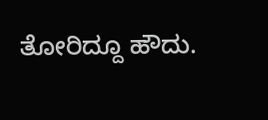ತೋರಿದ್ದೂ ಹೌದು.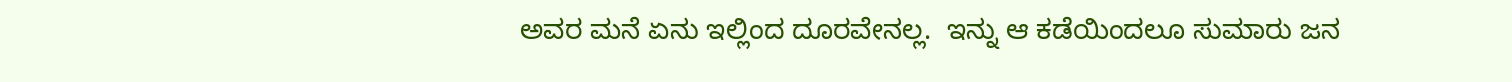ಅವರ ಮನೆ ಏನು ಇಲ್ಲಿಂದ ದೂರವೇನಲ್ಲ.  ಇನ್ನು ಆ ಕಡೆಯಿಂದಲೂ ಸುಮಾರು ಜನ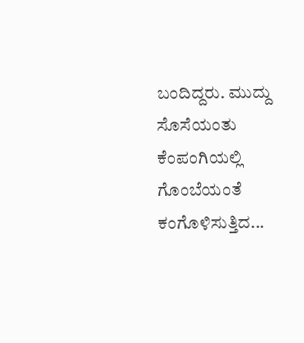ಬಂದಿದ್ದರು. ಮುದ್ದು ಸೊಸೆಯಂತು ಕೆಂಪಂಗಿಯಲ್ಲಿ ಗೊಂಬೆಯಂತೆ ಕಂಗೊಳಿಸುತ್ತಿದ...